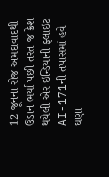12 જૂનના રોજ અમદાવાદથી ઉડાન ભર્યા પછી તરત જ ક્રેશ થયેલી એર ઇન્ડિયાની ફ્લાઇટ AI-171ની તપાસમાં હવે ઘણા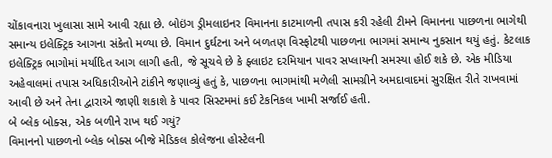ચોંકાવનારા ખુલાસા સામે આવી રહ્યા છે. બોઇંગ ડ્રીમલાઇનર વિમાનના કાટમાળની તપાસ કરી રહેલી ટીમને વિમાનના પાછળના ભાગેથી સમાન્ય ઇલેક્ટ્રિક આગના સંકેતો મળ્યા છે. વિમાન દુર્ઘટના અને બળતણ વિસ્ફોટથી પાછળના ભાગમાં સમાન્ય નુકસાન થયું હતું. કેટલાક ઇલેક્ટ્રિક ભાગોમાં મર્યાદિત આગ લાગી હતી, જે સૂચવે છે કે ફ્લાઇટ દરમિયાન પાવર સપ્લાયની સમસ્યા હોઈ શકે છે. એક મીડિયા અહેવાલમાં તપાસ અધિકારીઓને ટાંકીને જણાવ્યું હતું કે, પાછળના ભાગમાંથી મળેલી સામગ્રીને અમદાવાદમાં સુરક્ષિત રીતે રાખવામાં આવી છે અને તેના દ્વારાએ જાણી શકાશે કે પાવર સિસ્ટમમાં કઈ ટેકનિકલ ખામી સર્જાઈ હતી.
બે બ્લેક બોક્સ, એક બળીને રાખ થઈ ગયું?
વિમાનનો પાછળનો બ્લેક બોક્સ બીજે મેડિકલ કોલેજના હોસ્ટેલની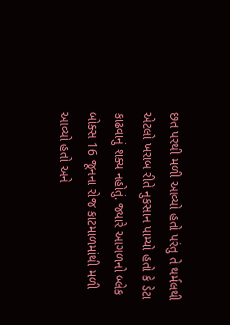છત પરથી મળી આવ્યો હતો પરંતુ તે થર્મલથી એટલો ખરાબ રીતે નુકસાન પામ્યો હતો કે ડેટા કાઢવાનું શક્ય નહોતું. જ્યારે આગળનો બ્લેક બોક્સ 16 જૂનના રોજ કાટમાળમાંથી મળી આવ્યો હતો અને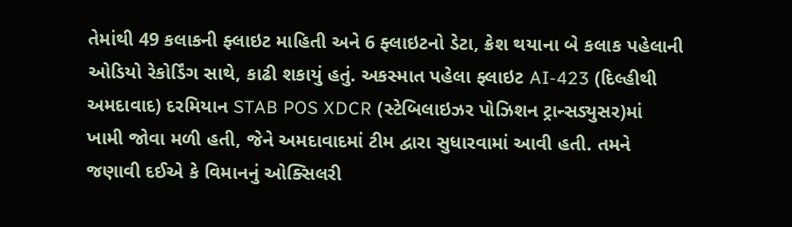તેમાંથી 49 કલાકની ફ્લાઇટ માહિતી અને 6 ફ્લાઇટનો ડેટા, ક્રેશ થયાના બે કલાક પહેલાની ઓડિયો રેકોર્ડિંગ સાથે, કાઢી શકાયું હતું. અકસ્માત પહેલા ફ્લાઇટ AI-423 (દિલ્હીથી અમદાવાદ) દરમિયાન STAB POS XDCR (સ્ટેબિલાઇઝર પોઝિશન ટ્રાન્સડ્યુસર)માં ખામી જોવા મળી હતી, જેને અમદાવાદમાં ટીમ દ્વારા સુધારવામાં આવી હતી. તમને જણાવી દઈએ કે વિમાનનું ઓક્સિલરી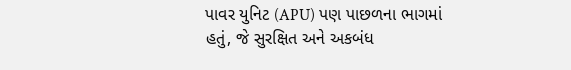પાવર યુનિટ (APU) પણ પાછળના ભાગમાં હતું, જે સુરક્ષિત અને અકબંધ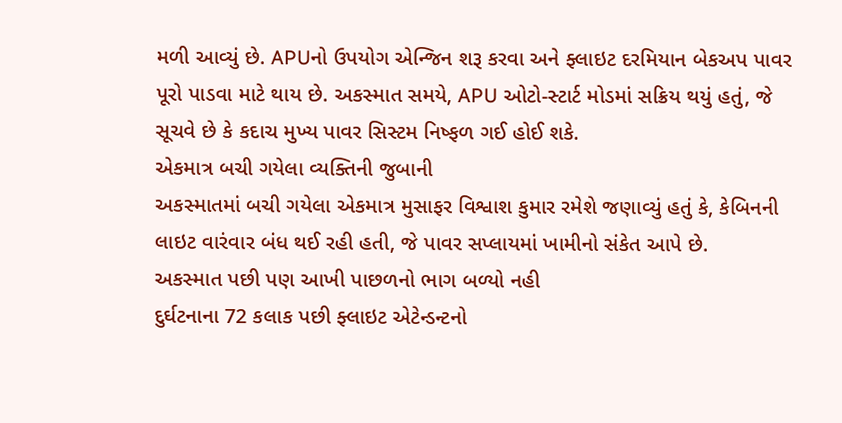મળી આવ્યું છે. APUનો ઉપયોગ એન્જિન શરૂ કરવા અને ફ્લાઇટ દરમિયાન બેકઅપ પાવર પૂરો પાડવા માટે થાય છે. અકસ્માત સમયે, APU ઓટો-સ્ટાર્ટ મોડમાં સક્રિય થયું હતું, જે સૂચવે છે કે કદાચ મુખ્ય પાવર સિસ્ટમ નિષ્ફળ ગઈ હોઈ શકે.
એકમાત્ર બચી ગયેલા વ્યક્તિની જુબાની
અકસ્માતમાં બચી ગયેલા એકમાત્ર મુસાફર વિશ્વાશ કુમાર રમેશે જણાવ્યું હતું કે, કેબિનની લાઇટ વારંવાર બંધ થઈ રહી હતી, જે પાવર સપ્લાયમાં ખામીનો સંકેત આપે છે.
અકસ્માત પછી પણ આખી પાછળનો ભાગ બળ્યો નહી
દુર્ઘટનાના 72 કલાક પછી ફ્લાઇટ એટેન્ડન્ટનો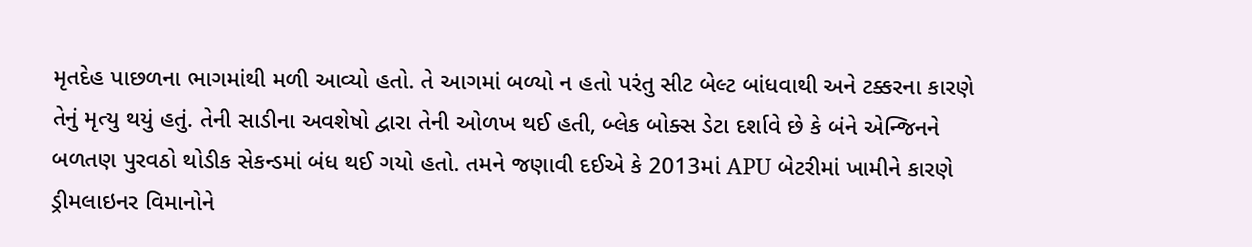મૃતદેહ પાછળના ભાગમાંથી મળી આવ્યો હતો. તે આગમાં બળ્યો ન હતો પરંતુ સીટ બેલ્ટ બાંધવાથી અને ટક્કરના કારણે તેનું મૃત્યુ થયું હતું. તેની સાડીના અવશેષો દ્વારા તેની ઓળખ થઈ હતી, બ્લેક બોક્સ ડેટા દર્શાવે છે કે બંને એન્જિનને બળતણ પુરવઠો થોડીક સેકન્ડમાં બંધ થઈ ગયો હતો. તમને જણાવી દઈએ કે 2013માં APU બેટરીમાં ખામીને કારણે ડ્રીમલાઇનર વિમાનોને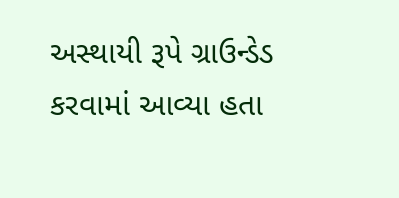અસ્થાયી રૂપે ગ્રાઉન્ડેડ કરવામાં આવ્યા હતા